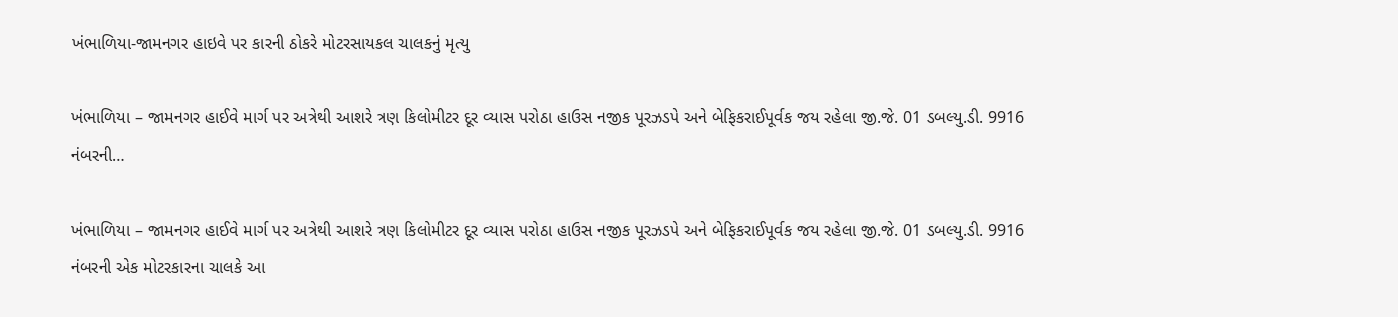ખંભાળિયા-જામનગર હાઇવે પર કારની ઠોકરે મોટરસાયકલ ચાલકનું મૃત્યુ

ખંભાળિયા – જામનગર હાઈવે માર્ગ પર અત્રેથી આશરે ત્રણ કિલોમીટર દૂર વ્યાસ પરોઠા હાઉસ નજીક પૂરઝડપે અને બેફિકરાઈપૂર્વક જય રહેલા જી.જે. 01 ડબલ્યુ.ડી. 9916 નંબરની…

ખંભાળિયા – જામનગર હાઈવે માર્ગ પર અત્રેથી આશરે ત્રણ કિલોમીટર દૂર વ્યાસ પરોઠા હાઉસ નજીક પૂરઝડપે અને બેફિકરાઈપૂર્વક જય રહેલા જી.જે. 01 ડબલ્યુ.ડી. 9916 નંબરની એક મોટરકારના ચાલકે આ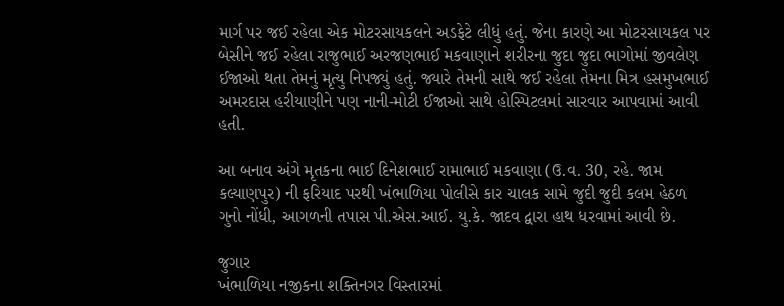માર્ગ પર જઈ રહેલા એક મોટરસાયકલને અડફેટે લીધું હતું. જેના કારણે આ મોટરસાયકલ પર બેસીને જઈ રહેલા રાજુભાઈ અરજણભાઈ મકવાણાને શરીરના જુદા જુદા ભાગોમાં જીવલેણ ઈજાઓ થતા તેમનું મૃત્યુ નિપજ્યું હતું. જ્યારે તેમની સાથે જઈ રહેલા તેમના મિત્ર હસમુખભાઈ અમરદાસ હરીયાણીને પણ નાની-મોટી ઈજાઓ સાથે હોસ્પિટલમાં સારવાર આપવામાં આવી હતી.

આ બનાવ અંગે મૃતકના ભાઈ દિનેશભાઈ રામાભાઈ મકવાણા (ઉ.વ. 30, રહે. જામ કલ્યાણપુર) ની ફરિયાદ પરથી ખંભાળિયા પોલીસે કાર ચાલક સામે જુદી જુદી કલમ હેઠળ ગુનો નોંધી, આગળની તપાસ પી.એસ.આઈ. યુ.કે. જાદવ દ્વારા હાથ ધરવામાં આવી છે.

જુગાર
ખંભાળિયા નજીકના શક્તિનગર વિસ્તારમાં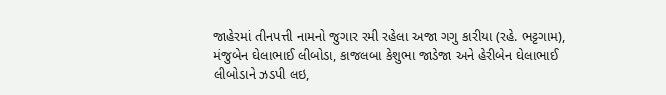જાહેરમાં તીનપત્તી નામનો જુગાર રમી રહેલા અજા ગગુ કારીયા (રહે. ભટ્ટગામ), મંજુબેન ઘેલાભાઈ લીબોડા, કાજલબા કેશુભા જાડેજા અને હેરીબેન ઘેલાભાઈ લીબોડાને ઝડપી લઇ,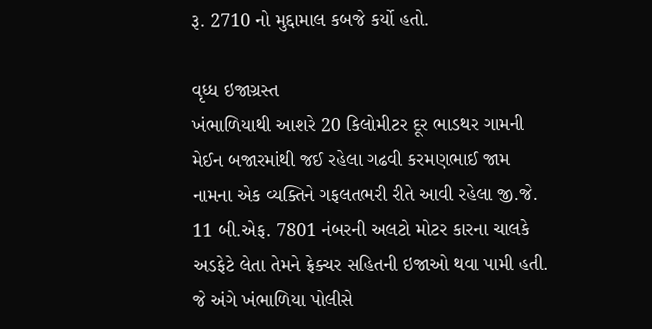રૂ. 2710 નો મુદ્દામાલ કબજે કર્યો હતો.

વૃધ્ધ ઇજાગ્રસ્ત
ખંભાળિયાથી આશરે 20 કિલોમીટર દૂર ભાડથર ગામની મેઈન બજારમાંથી જઈ રહેલા ગઢવી કરમણભાઈ જામ નામના એક વ્યક્તિને ગફલતભરી રીતે આવી રહેલા જી.જે. 11 બી.એફ. 7801 નંબરની અલટો મોટર કારના ચાલકે અડફેટે લેતા તેમને ફ્રેક્ચર સહિતની ઇજાઓ થવા પામી હતી. જે અંગે ખંભાળિયા પોલીસે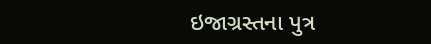ઇજાગ્રસ્તના પુત્ર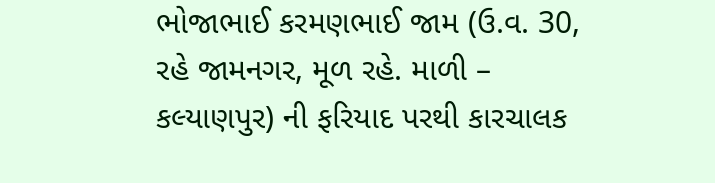ભોજાભાઈ કરમણભાઈ જામ (ઉ.વ. 30, રહે જામનગર, મૂળ રહે. માળી – કલ્યાણપુર) ની ફરિયાદ પરથી કારચાલક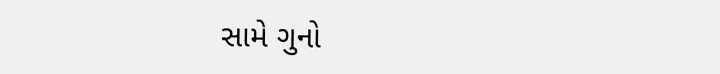સામે ગુનો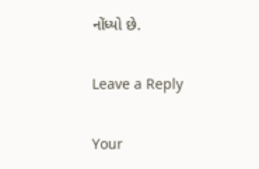નોંધ્યો છે.

Leave a Reply

Your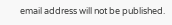email address will not be published.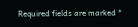Required fields are marked *